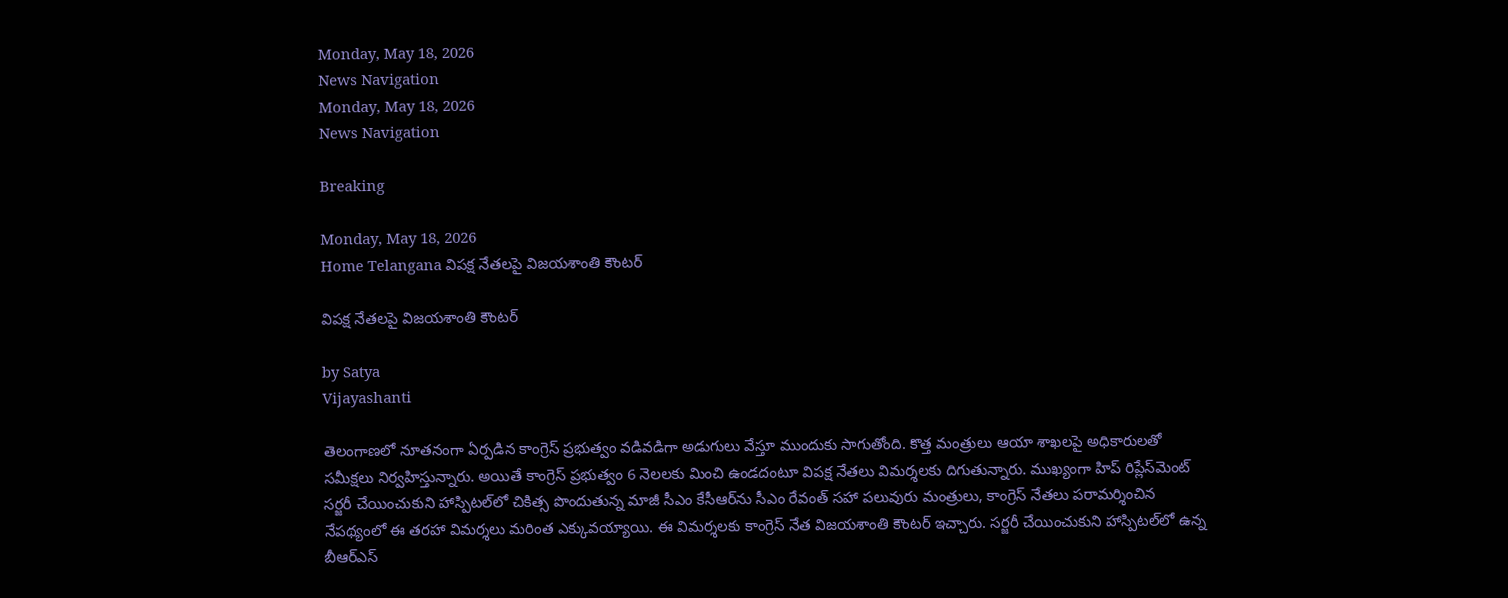Monday, May 18, 2026
News Navigation
Monday, May 18, 2026
News Navigation

Breaking

Monday, May 18, 2026
Home Telangana విపక్ష నేతలపై విజయశాంతి కౌంటర్

విపక్ష నేతలపై విజయశాంతి కౌంటర్

by Satya
Vijayashanti

తెలంగాణలో నూతనంగా ఏర్పడిన కాంగ్రెస్ ప్రభుత్వం వడివడిగా అడుగులు వేస్తూ ముందుకు సాగుతోంది. కొత్త మంత్రులు ఆయా శాఖలపై అధికారులతో సమీక్షలు నిర్వహిస్తున్నారు. అయితే కాంగ్రెస్ ప్రభుత్వం 6 నెలలకు మించి ఉండదంటూ విపక్ష నేతలు విమర్శలకు దిగుతున్నారు. ముఖ్యంగా హిప్ రిప్లేస్‌మెంట్ సర్జరీ చేయించుకుని హాస్పిటల్‌లో చికిత్స పొందుతున్న మాజీ సీఎం కేసీఆర్‌ను సీఎం రేవంత్ సహా పలువురు మంత్రులు, కాంగ్రెస్ నేతలు పరామర్శించిన నేపథ్యంలో ఈ తరహా విమర్శలు మరింత ఎక్కువయ్యాయి. ఈ విమర్శలకు కాంగ్రెస్ నేత విజయశాంతి కౌంటర్ ఇచ్చారు. సర్జరీ చేయించుకుని హాస్పిటల్‌లో ఉన్న బీఆర్ఎస్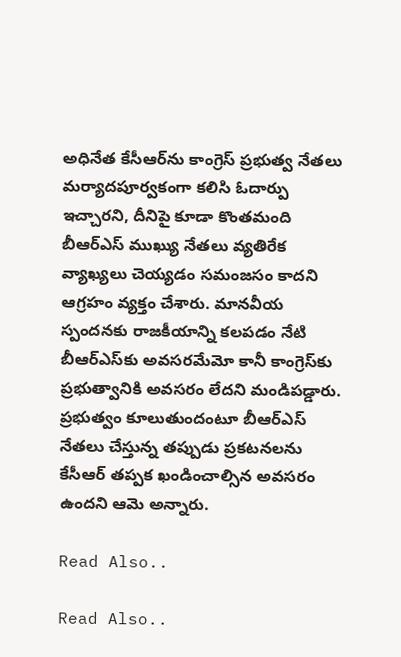అధినేత కేసీఆర్‌ను కాంగ్రెస్ ప్రభుత్వ నేతలు మర్యాదపూర్వకంగా కలిసి ఓదార్పు ఇచ్చారని, దీనిపై కూడా కొంతమంది బీఆర్ఎస్ ముఖ్యు నేతలు వ్యతిరేక వ్యాఖ్యలు చెయ్యడం సమంజసం కాదని ఆగ్రహం వ్యక్తం చేశారు. మానవీయ స్పందనకు రాజకీయాన్ని కలపడం నేటి బీఆర్‌ఎస్‌కు అవసరమేమో కానీ కాంగ్రెస్‌కు ప్రభుత్వానికి అవసరం లేదని మండిపడ్డారు. ప్రభుత్వం కూలుతుందంటూ బీఆర్‌ఎస్ నేతలు చేస్తున్న తప్పుడు ప్రకటనలను కేసీఆర్ తప్పక ఖండించాల్సిన అవసరం ఉందని ఆమె అన్నారు.

Read Also..

Read Also..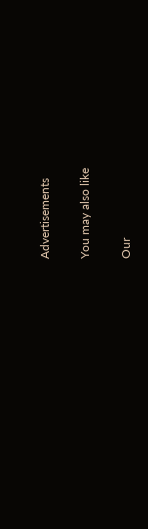Advertisements

You may also like

Our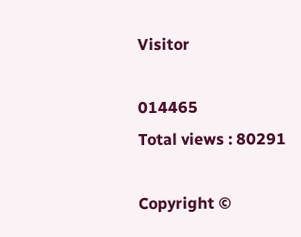Visitor

014465
Total views : 80291

Copyright ©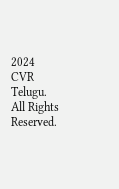2024 CVR Telugu. All Rights Reserved.